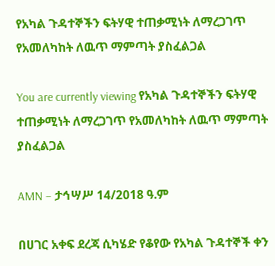የአካል ጉዳተኞችን ፍትሃዊ ተጠቃሚነት ለማረጋገጥ የአመለካከት ለዉጥ ማምጣት ያስፈልጋል

You are currently viewing የአካል ጉዳተኞችን ፍትሃዊ ተጠቃሚነት ለማረጋገጥ የአመለካከት ለዉጥ ማምጣት ያስፈልጋል

AMN – ታኅሣሥ 14/2018 ዓ.ም

በሀገር አቀፍ ደረጃ ሲካሄድ የቆየው የአካል ጉዳተኞች ቀን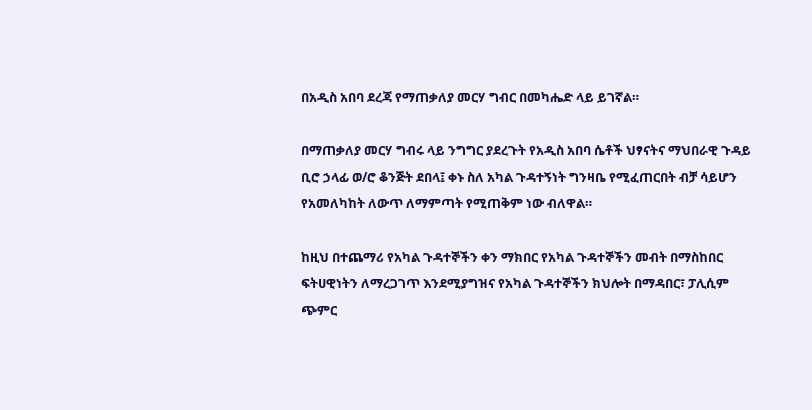በአዲስ አበባ ደረጃ የማጠቃለያ መርሃ ግብር በመካሔድ ላይ ይገኛል።

በማጠቃለያ መርሃ ግብሩ ላይ ንግግር ያደረጉት የአዲስ አበባ ሴቶች ህፃናትና ማህበራዊ ጉዳይ ቢሮ ኃላፊ ወ/ሮ ቆንጅት ደበላ፤ ቀኑ ስለ አካል ጉዳተኝነት ግንዛቤ የሚፈጠርበት ብቻ ሳይሆን የአመለካከት ለውጥ ለማምጣት የሚጠቅም ነው ብለዋል።

ከዚህ በተጨማሪ የአካል ጉዳተኞችን ቀን ማክበር የአካል ጉዳተኞችን መብት በማስከበር ፍትሀዊነትን ለማረጋገጥ እንደሚያግዝና የአካል ጉዳተኞችን ክህሎት በማዳበር፣ ፓሊሲም ጭምር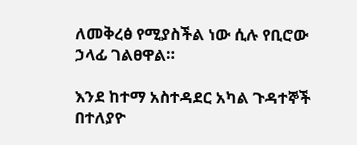ለመቅረፅ የሚያስችል ነው ሲሉ የቢሮው ኃላፊ ገልፀዋል።

እንደ ከተማ አስተዳደር አካል ጉዳተኞች በተለያዮ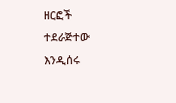ዘርፎች ተደራጅተው እንዲሰሩ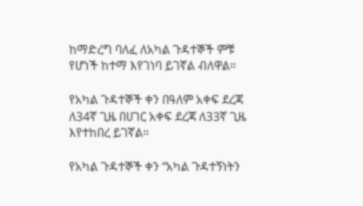ከማድረግ ባለፈ ለአካል ጉዳተኞች ምቹ የሆነች ከተማ እየገነባ ይገኛል ብለዋል።

የአካል ጉዳተኞች ቀን በዓለም አቀፍ ደረጃ ለ34ኛ ጊዜ በሀገር አቀፍ ደረጃ ለ33ኛ ጊዜ እየተከበረ ይገኛል።

የአካል ጉዳተኞች ቀን “አካል ጉዳተኝነትን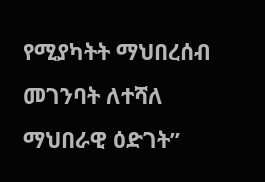የሚያካትት ማህበረሰብ መገንባት ለተሻለ ማህበራዊ ዕድገት”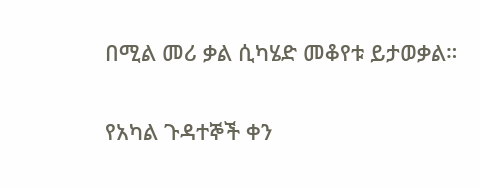በሚል መሪ ቃል ሲካሄድ መቆየቱ ይታወቃል።

የአካል ጉዳተኞች ቀን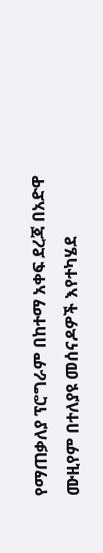የማጠቃለያ ፕሮግራም በከተማ አቀፍ ደረጃ በአድዋ ሙዚየም በተለያዩ መሰናዶዎች እየተካሄደ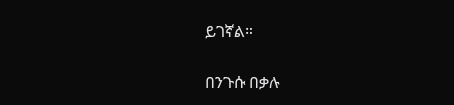ይገኛል።

በንጉሱ በቃሉ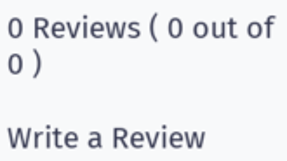0 Reviews ( 0 out of 0 )

Write a Review